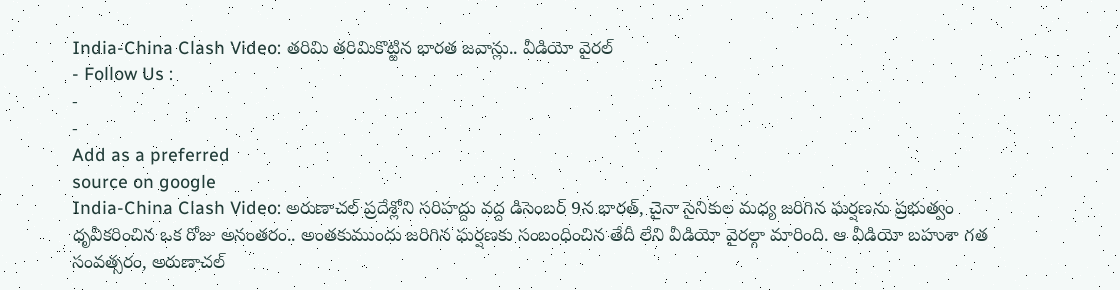India-China Clash Video: తరిమి తరిమికొట్టిన భారత జవాన్లు.. వీడియో వైరల్
- Follow Us :
-
-
Add as a preferred
source on google
India-China Clash Video: అరుణాచల్ ప్రదేశ్లోని సరిహద్దు వద్ద డిసెంబర్ 9న భారత్, చైనా సైనికుల మధ్య జరిగిన ఘర్షణను ప్రభుత్వం ధృవీకరించిన ఒక రోజు అనంతరం.. అంతకుముందు జరిగిన ఘర్షణకు సంబంధించిన తేదీ లేని వీడియో వైరల్గా మారింది. ఆ వీడియో బహుశా గత సంవత్సరం, అరుణాచల్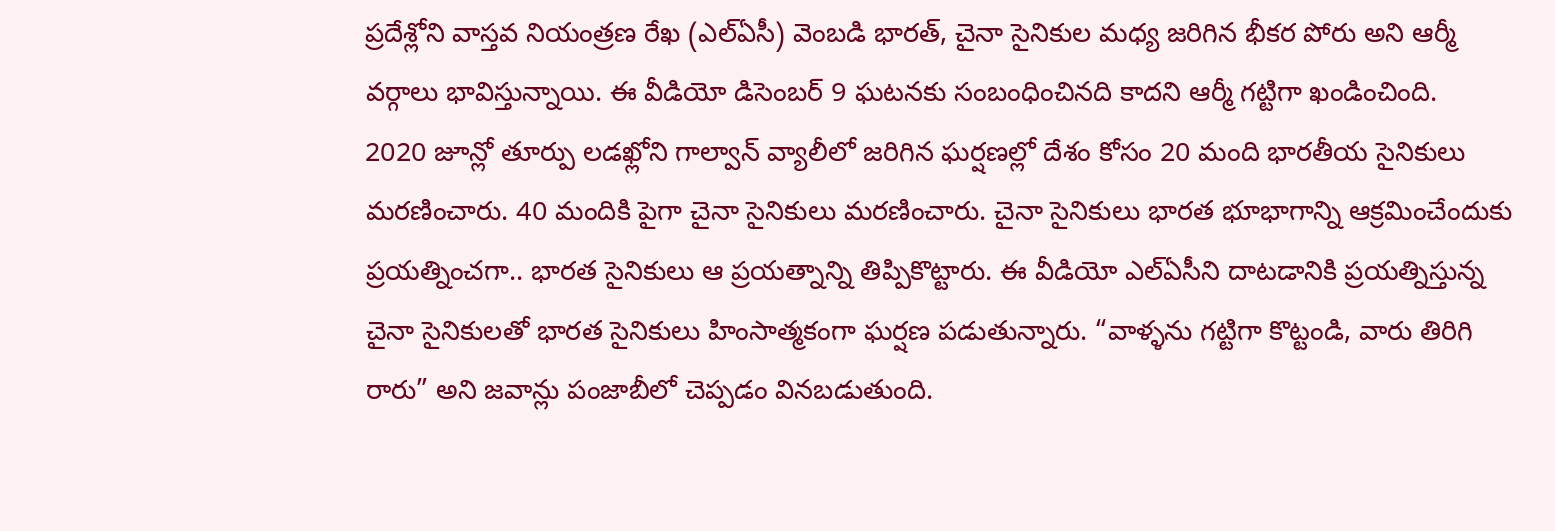ప్రదేశ్లోని వాస్తవ నియంత్రణ రేఖ (ఎల్ఏసీ) వెంబడి భారత్, చైనా సైనికుల మధ్య జరిగిన భీకర పోరు అని ఆర్మీ వర్గాలు భావిస్తున్నాయి. ఈ వీడియో డిసెంబర్ 9 ఘటనకు సంబంధించినది కాదని ఆర్మీ గట్టిగా ఖండించింది.
2020 జూన్లో తూర్పు లడఖ్లోని గాల్వాన్ వ్యాలీలో జరిగిన ఘర్షణల్లో దేశం కోసం 20 మంది భారతీయ సైనికులు మరణించారు. 40 మందికి పైగా చైనా సైనికులు మరణించారు. చైనా సైనికులు భారత భూభాగాన్ని ఆక్రమించేందుకు ప్రయత్నించగా.. భారత సైనికులు ఆ ప్రయత్నాన్ని తిప్పికొట్టారు. ఈ వీడియో ఎల్ఏసీని దాటడానికి ప్రయత్నిస్తున్న చైనా సైనికులతో భారత సైనికులు హింసాత్మకంగా ఘర్షణ పడుతున్నారు. “వాళ్ళను గట్టిగా కొట్టండి, వారు తిరిగి రారు” అని జవాన్లు పంజాబీలో చెప్పడం వినబడుతుంది.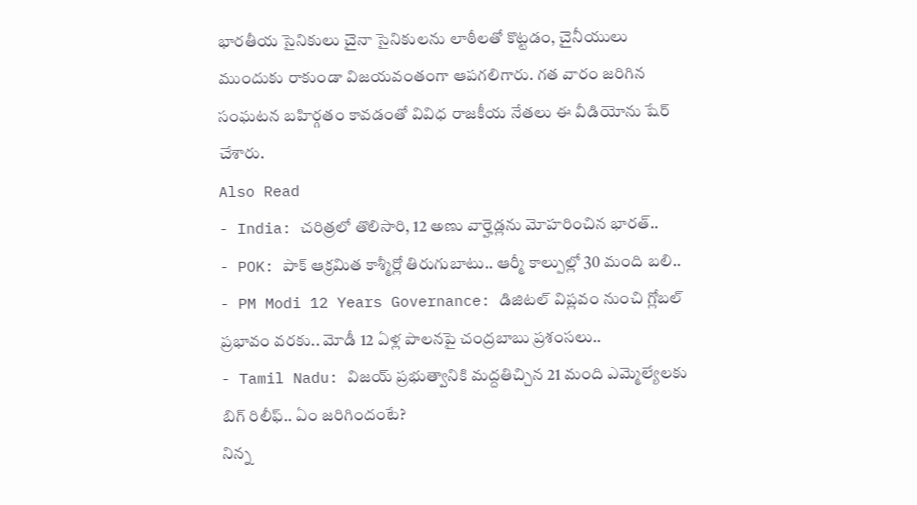భారతీయ సైనికులు చైనా సైనికులను లాఠీలతో కొట్టడం, చైనీయులు ముందుకు రాకుండా విజయవంతంగా ఆపగలిగారు. గత వారం జరిగిన సంఘటన బహిర్గతం కావడంతో వివిధ రాజకీయ నేతలు ఈ వీడియోను షేర్ చేశారు.
Also Read
- India: చరిత్రలో తొలిసారి, 12 అణు వార్హెడ్లను మోహరించిన భారత్..
- POK: పాక్ ఆక్రమిత కాశ్మీర్లో తిరుగుబాటు.. ఆర్మీ కాల్పుల్లో 30 మంది బలి..
- PM Modi 12 Years Governance: డిజిటల్ విప్లవం నుంచి గ్లోబల్ ప్రభావం వరకు.. మోడీ 12 ఏళ్ల పాలనపై చంద్రబాబు ప్రశంసలు..
- Tamil Nadu: విజయ్ ప్రభుత్వానికి మద్దతిచ్చిన 21 మంది ఎమ్మెల్యేలకు బిగ్ రిలీఫ్.. ఏం జరిగిందంటే?
నిన్న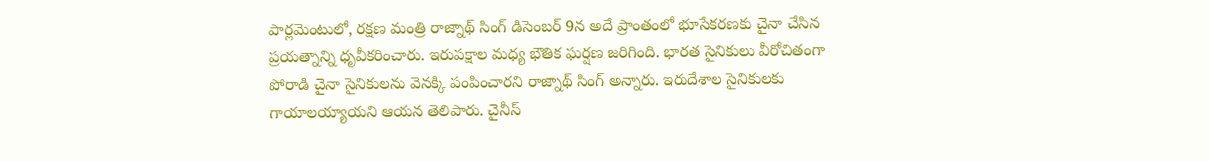పార్లమెంటులో, రక్షణ మంత్రి రాజ్నాథ్ సింగ్ డిసెంబర్ 9న అదే ప్రాంతంలో భూసేకరణకు చైనా చేసిన ప్రయత్నాన్ని ధృవీకరించారు. ఇరుపక్షాల మధ్య భౌతిక ఘర్షణ జరిగింది. భారత సైనికులు వీరోచితంగా పోరాడి చైనా సైనికులను వెనక్కి పంపించారని రాజ్నాథ్ సింగ్ అన్నారు. ఇరుదేశాల సైనికులకు గాయాలయ్యాయని ఆయన తెలిపారు. చైనీస్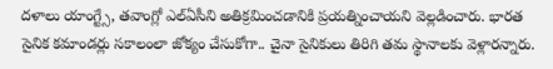దళాలు యాంగ్ట్సే, తవాంగ్లో ఎల్ఏసీని అతిక్రమించడానికి ప్రయత్నించాయని వెల్లడించారు. భారత సైనిక కమాండర్లు సకాలంలా జోక్యం చేసుకోగా.. చైనా సైనికులు తిరిగి తమ స్థానాలకు వెళ్లారన్నారు.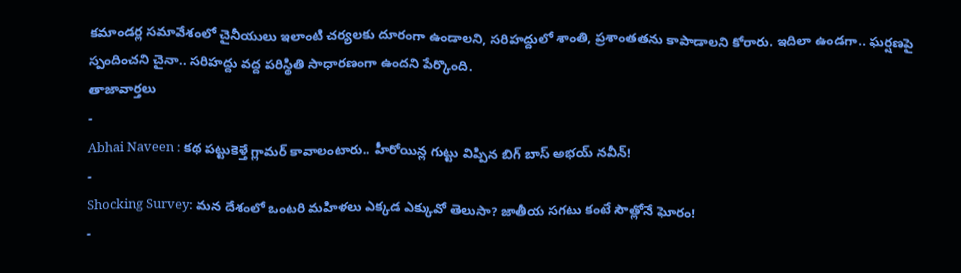కమాండర్ల సమావేశంలో చైనీయులు ఇలాంటి చర్యలకు దూరంగా ఉండాలని, సరిహద్దులో శాంతి, ప్రశాంతతను కాపాడాలని కోరారు. ఇదిలా ఉండగా.. ఘర్షణపై స్పందించని చైనా.. సరిహద్దు వద్ద పరిస్థితి సాధారణంగా ఉందని పేర్కొంది.
తాజావార్తలు
-
Abhai Naveen : కథ పట్టుకెళ్తే గ్లామర్ కావాలంటారు.. హీరోయిన్ల గుట్టు విప్పిన బిగ్ బాస్ అభయ్ నవీన్!
-
Shocking Survey: మన దేశంలో ఒంటరి మహిళలు ఎక్కడ ఎక్కువో తెలుసా? జాతీయ సగటు కంటే సౌత్లోనే ఘోరం!
-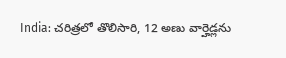India: చరిత్రలో తొలిసారి, 12 అణు వార్హెడ్లను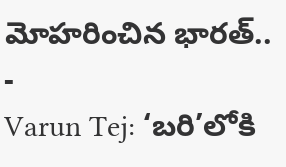మోహరించిన భారత్..
-
Varun Tej: ‘బరి’లోకి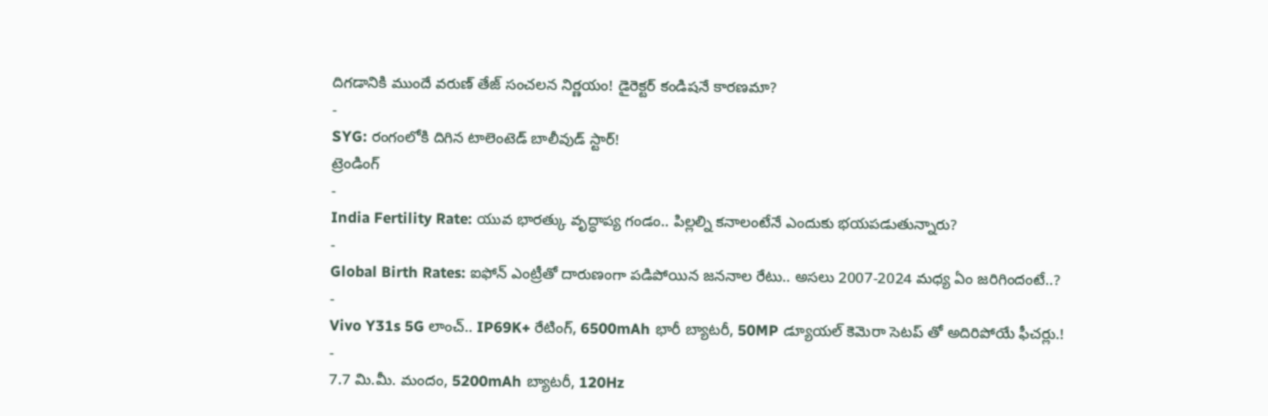దిగడానికి ముందే వరుణ్ తేజ్ సంచలన నిర్ణయం! డైరెక్టర్ కండిషనే కారణమా?
-
SYG: రంగంలోకి దిగిన టాలెంటెడ్ బాలీవుడ్ స్టార్!
ట్రెండింగ్
-
India Fertility Rate: యువ భారత్కు వృద్ధాప్య గండం.. పిల్లల్ని కనాలంటేనే ఎందుకు భయపడుతున్నారు?
-
Global Birth Rates: ఐఫోన్ ఎంట్రీతో దారుణంగా పడిపోయిన జననాల రేటు.. అసలు 2007-2024 మధ్య ఏం జరిగిందంటే..?
-
Vivo Y31s 5G లాంచ్.. IP69K+ రేటింగ్, 6500mAh భారీ బ్యాటరీ, 50MP డ్యూయల్ కెమెరా సెటప్ తో అదిరిపోయే ఫీచర్లు.!
-
7.7 మి.మీ. మందం, 5200mAh బ్యాటరీ, 120Hz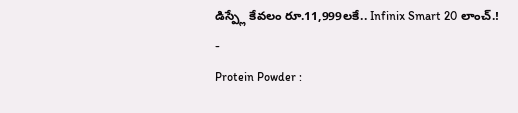డిస్ప్లే కేవలం రూ.11,999లకే.. Infinix Smart 20 లాంచ్.!
-
Protein Powder :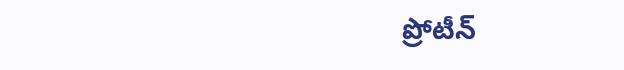ప్రోటీన్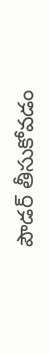పౌడర్ తీసుకోవడం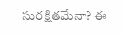సురక్షితమేనా? ఈ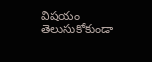విషయం తెలుసుకోకుండా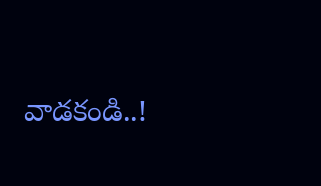వాడకండి..!